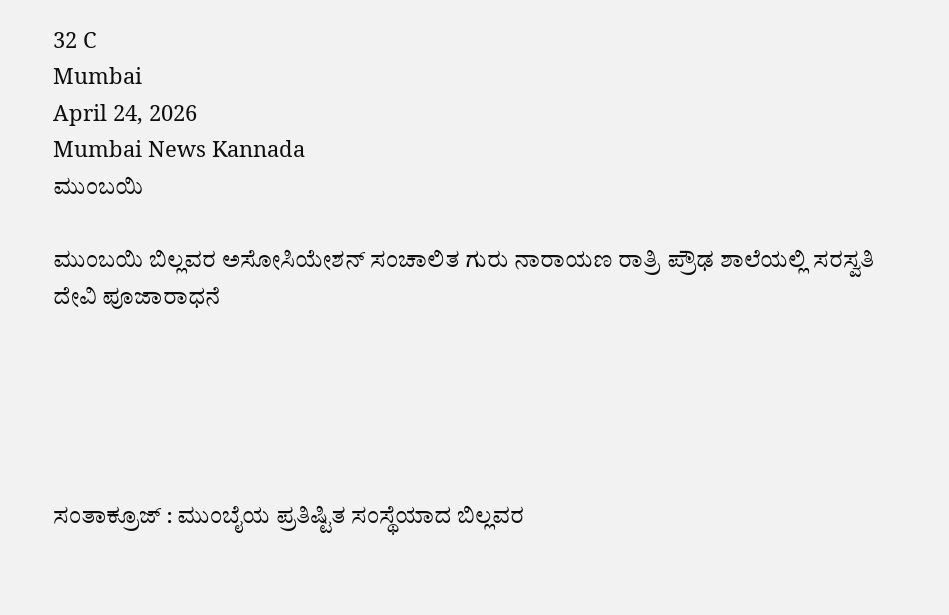32 C
Mumbai
April 24, 2026
Mumbai News Kannada
ಮುಂಬಯಿ

ಮುಂಬಯಿ ಬಿಲ್ಲವರ ಅಸೋಸಿಯೇಶನ್ ಸಂಚಾಲಿತ ಗುರು ನಾರಾಯಣ ರಾತ್ರಿ ಪ್ರೌಢ ಶಾಲೆಯಲ್ಲಿ ಸರಸ್ವತಿ ದೇವಿ ಪೂಜಾರಾಧನೆ





ಸಂತಾಕ್ರೂಜ್ : ಮುಂಬೈಯ ಪ್ರತಿಷ್ಟಿತ ಸಂಸ್ಥೆಯಾದ ಬಿಲ್ಲವರ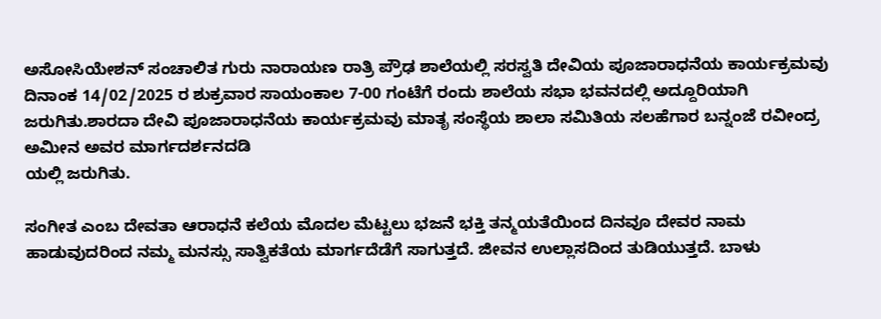ಅಸೋಸಿಯೇಶನ್ ಸಂಚಾಲಿತ ಗುರು ನಾರಾಯಣ ರಾತ್ರಿ ಪ್ರೌಢ ಶಾಲೆಯಲ್ಲಿ ಸರಸ್ವತಿ ದೇವಿಯ ಪೂಜಾರಾಧನೆಯ ಕಾರ್ಯಕ್ರಮವು ದಿನಾಂಕ 14/02/2025 ರ ಶುಕ್ರವಾರ ಸಾಯಂಕಾಲ 7-00 ಗಂಟೆಗೆ ರಂದು ಶಾಲೆಯ ಸಭಾ ಭವನದಲ್ಲಿ ಅದ್ದೂರಿಯಾಗಿ ಜರುಗಿತು.ಶಾರದಾ ದೇವಿ ಪೂಜಾರಾಧನೆಯ ಕಾರ್ಯಕ್ರಮವು ಮಾತೃ ಸಂಸ್ಥೆಯ ಶಾಲಾ ಸಮಿತಿಯ ಸಲಹೆಗಾರ ಬನ್ನಂಜೆ ರವೀಂದ್ರ ಅಮೀನ ಅವರ ಮಾರ್ಗದರ್ಶನದಡಿ
ಯಲ್ಲಿ ಜರುಗಿತು.

ಸಂಗೀತ ಎಂಬ ದೇವತಾ ಆರಾಧನೆ ಕಲೆಯ ಮೊದಲ ಮೆಟ್ಟಲು ಭಜನೆ ಭಕ್ತಿ ತನ್ಮಯತೆಯಿಂದ ದಿನವೂ ದೇವರ ನಾಮ ಹಾಡುವುದರಿಂದ ನಮ್ಮ ಮನಸ್ಸು ಸಾತ್ವಿಕತೆಯ ಮಾರ್ಗದೆಡೆಗೆ ಸಾಗುತ್ತದೆ. ಜೀವನ ಉಲ್ಲಾಸದಿಂದ ತುಡಿಯುತ್ತದೆ. ಬಾಳು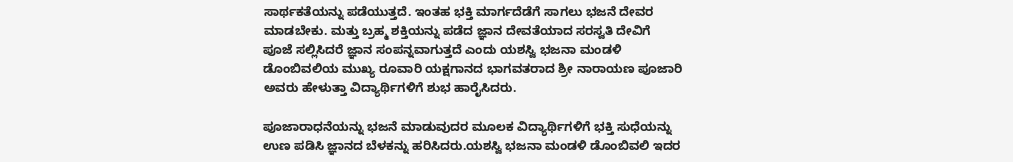ಸಾರ್ಥಕತೆಯನ್ನು ಪಡೆಯುತ್ತದೆ. ಇಂತಹ ಭಕ್ತಿ ಮಾರ್ಗದೆಡೆಗೆ ಸಾಗಲು ಭಜನೆ ದೇವರ ಮಾಡಬೇಕು. ಮತ್ತು ಬ್ರಹ್ಮ ಶಕ್ತಿಯನ್ನು ಪಡೆದ ಜ್ಞಾನ ದೇವತೆಯಾದ ಸರಸ್ವತಿ ದೇವಿಗೆ ಪೂಜೆ ಸಲ್ಲಿಸಿದರೆ ಜ್ಞಾನ ಸಂಪನ್ನವಾಗುತ್ತದೆ ಎಂದು ಯಶಸ್ವಿ ಭಜನಾ ಮಂಡಳಿ ಡೊಂಬಿವಲಿಯ ಮುಖ್ಯ ರೂವಾರಿ ಯಕ್ಷಗಾನದ ಭಾಗವತರಾದ ಶ್ರೀ ನಾರಾಯಣ ಪೂಜಾರಿ ಅವರು ಹೇಳುತ್ತಾ ವಿದ್ಯಾರ್ಥಿಗಳಿಗೆ ಶುಭ ಹಾರೈಸಿದರು.

ಪೂಜಾರಾಧನೆಯನ್ನು ಭಜನೆ ಮಾಡುವುದರ ಮೂಲಕ ವಿದ್ಯಾರ್ಥಿಗಳಿಗೆ ಭಕ್ತಿ ಸುಧೆಯನ್ನು ಉಣ ಪಡಿಸಿ ಜ್ಞಾನದ ಬೆಳಕನ್ನು ಹರಿಸಿದರು.ಯಶಸ್ವಿ ಭಜನಾ ಮಂಡಳಿ ಡೊಂಬಿವಲಿ ಇದರ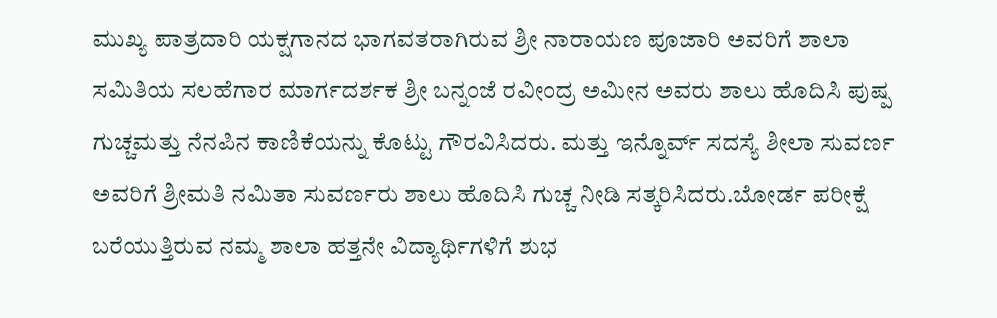ಮುಖ್ಯ ಪಾತ್ರದಾರಿ ಯಕ್ಷಗಾನದ ಭಾಗವತರಾಗಿರುವ ಶ್ರೀ ನಾರಾಯಣ ಪೂಜಾರಿ ಅವರಿಗೆ ಶಾಲಾ ಸಮಿತಿಯ ಸಲಹೆಗಾರ ಮಾರ್ಗದರ್ಶಕ ಶ್ರೀ ಬನ್ನಂಜೆ ರವೀಂದ್ರ ಅಮೀನ ಅವರು ಶಾಲು ಹೊದಿಸಿ ಪುಷ್ಪ ಗುಚ್ಚಮತ್ತು ನೆನಪಿನ ಕಾಣಿಕೆಯನ್ನು ಕೊಟ್ಟು ಗೌರವಿಸಿದರು. ಮತ್ತು ಇನ್ನೊರ್ವ್ ಸದಸ್ಯೆ ಶೀಲಾ ಸುವರ್ಣ ಅವರಿಗೆ ಶ್ರೀಮತಿ ನಮಿತಾ ಸುವರ್ಣರು ಶಾಲು ಹೊದಿಸಿ ಗುಚ್ಚ ನೀಡಿ ಸತ್ಕರಿಸಿದರು.ಬೋರ್ಡ ಪರೀಕ್ಷೆ ಬರೆಯುತ್ತಿರುವ ನಮ್ಮ ಶಾಲಾ ಹತ್ತನೇ ವಿದ್ಯಾರ್ಥಿಗಳಿಗೆ ಶುಭ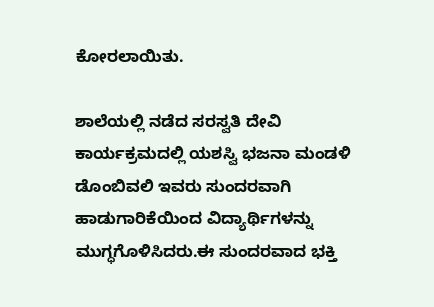ಕೋರಲಾಯಿತು.

ಶಾಲೆಯಲ್ಲಿ ನಡೆದ ಸರಸ್ವತಿ ದೇವಿ ಕಾರ್ಯಕ್ರಮದಲ್ಲಿ ಯಶಸ್ವಿ ಭಜನಾ ಮಂಡಳಿ ಡೊಂಬಿವಲಿ ಇವರು ಸುಂದರವಾಗಿ ಹಾಡುಗಾರಿಕೆಯಿಂದ ವಿದ್ಯಾರ್ಥಿಗಳನ್ನು ಮುಗ್ಧಗೊಳಿಸಿದರು.ಈ ಸುಂದರವಾದ ಭಕ್ತಿ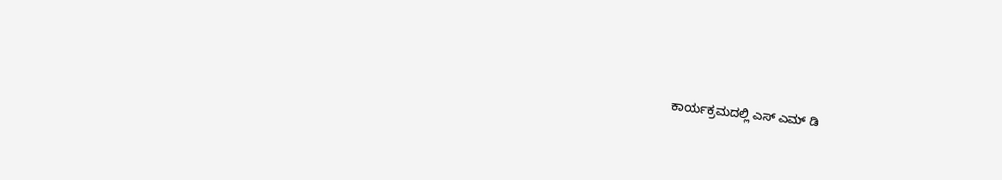ಕಾರ್ಯಕ್ರಮದಲ್ಲಿ ಎಸ್ ಎಮ್ ಡಿ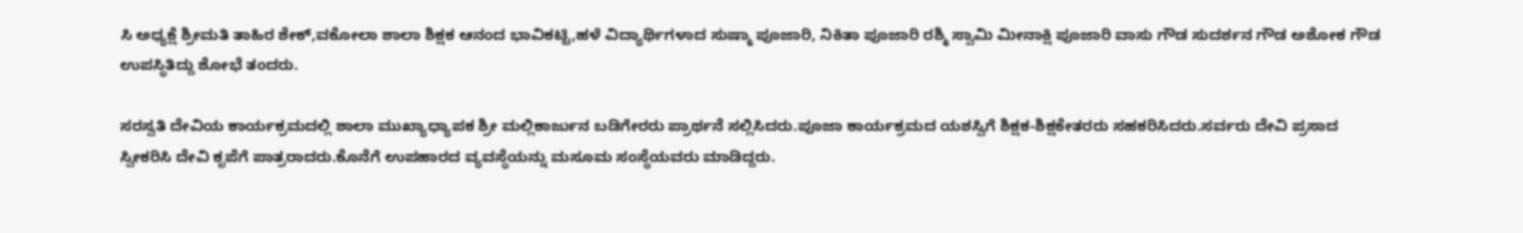ಸಿ ಅಧ್ಯಕ್ಷೆ ಶ್ರೀಮತಿ ತಾಹಿರ ಶೇಕ್,ವಕೋಲಾ ಶಾಲಾ ಶಿಕ್ಷಕ ಆನಂದ ಭಾವಿಕಟ್ಟಿ,ಹಳೆ ವಿದ್ಯಾರ್ಥಿಗಳಾದ ಸುಷ್ಮಾ ಪೂಜಾರಿ, ನಿಕಿತಾ ಪೂಜಾರಿ ರಶ್ಮಿ ಸ್ವಾಮಿ ಮೀನಾಕ್ಷಿ ಪೂಜಾರಿ ವಾಸು ಗೌಡ ಸುದರ್ಶನ ಗೌಡ ಅಶೋಕ ಗೌಡ ಉಪಸ್ಥಿತಿದ್ದು ಶೋಭೆ ತಂದರು.

ಸರಸ್ವತಿ ದೇವಿಯ ಕಾರ್ಯಕ್ರಮದಲ್ಲಿ ಶಾಲಾ ಮುಖ್ಯಾಧ್ಯಾಪಕ ಶ್ರೀ ಮಲ್ಲಿಕಾರ್ಜುನ ಬಡಿಗೇರರು ಪ್ರಾರ್ಥನೆ ಸಲ್ಲಿಸಿದರು.ಪೂಜಾ ಕಾರ್ಯಕ್ರಮದ ಯಶಸ್ವಿಗೆ ಶಿಕ್ಷಕ-ಶಿಕ್ಷಕೇತರರು ಸಹಕರಿಸಿದರು.ಸರ್ವರು ದೇವಿ ಪ್ರಸಾದ ಸ್ವೀಕರಿಸಿ ದೇವಿ ಕೃಪೆಗೆ ಪಾತ್ರರಾದರು.ಕೊನೆಗೆ ಉಪಹಾರದ ವ್ಯವಸ್ಥೆಯನ್ನು ಮಸೂಮ ಸಂಸ್ಥೆಯವರು ಮಾಡಿದ್ದರು.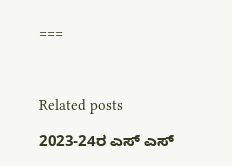===



Related posts

2023-24ರ ಎಸ್ ಎಸ್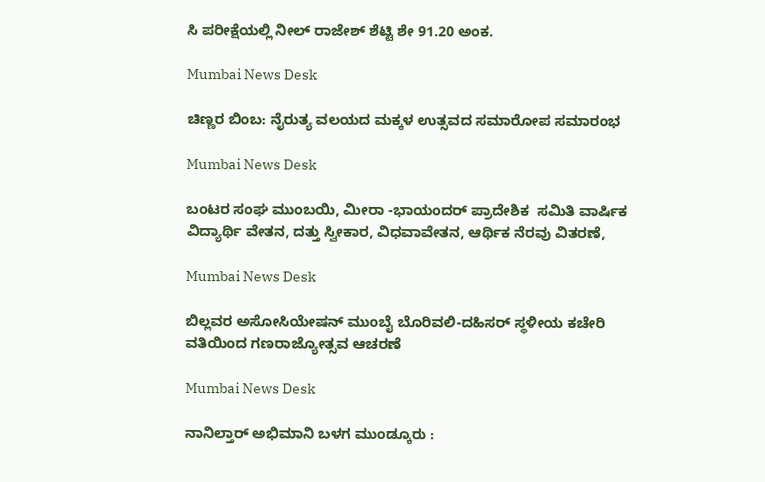ಸಿ ಪರೀಕ್ಷೆಯಲ್ಲಿ ನೀಲ್ ರಾಜೇಶ್ ಶೆಟ್ಟಿ ಶೇ 91.20 ಅಂಕ.

Mumbai News Desk

ಚಿಣ್ಣರ ಬಿಂಬ: ನೈರುತ್ಯ ವಲಯದ ಮಕ್ಕಳ ಉತ್ಸವದ ಸಮಾರೋಪ ಸಮಾರಂಭ

Mumbai News Desk

ಬಂಟರ ಸಂಘ ಮುಂಬಯಿ, ಮೀರಾ -ಭಾಯಂದರ್ ಪ್ರಾದೇಶಿಕ  ಸಮಿತಿ ವಾರ್ಷಿಕ ವಿದ್ಯಾರ್ಥಿ ವೇತನ, ದತ್ತು ಸ್ವೀಕಾರ, ವಿಧವಾವೇತನ, ಆರ್ಥಿಕ ನೆರವು ವಿತರಣೆ,

Mumbai News Desk

ಬಿಲ್ಲವರ ಅಸೋಸಿಯೇಷನ್ ಮುಂಬೈ ಬೊರಿವಲಿ-ದಹಿಸರ್ ಸ್ಥಳೀಯ ಕಚೇರಿ ವತಿಯಿಂದ ಗಣರಾಜ್ಯೋತ್ಸವ ಆಚರಣೆ

Mumbai News Desk

ನಾನಿಲ್ತಾರ್ ಅಭಿಮಾನಿ ಬಳಗ ಮುಂಡ್ಕೂರು :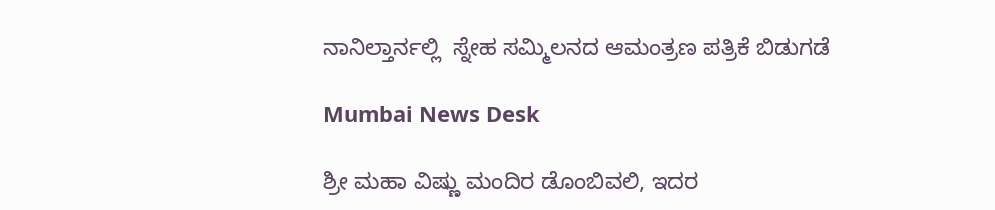ನಾನಿಲ್ತಾರ್ನಲ್ಲಿ  ಸ್ನೇಹ ಸಮ್ಮಿಲನದ ಆಮಂತ್ರಣ ಪತ್ರಿಕೆ ಬಿಡುಗಡೆ

Mumbai News Desk

ಶ್ರೀ ಮಹಾ ವಿಷ್ಣು ಮಂದಿರ ಡೊಂಬಿವಲಿ, ಇದರ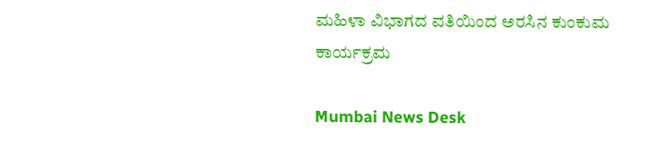ಮಹಿಳಾ ವಿಭಾಗದ ವತಿಯಿಂದ ಅರಸಿನ ಕುಂಕುಮ ಕಾರ್ಯಕ್ರಮ

Mumbai News Desk